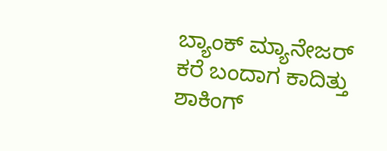ಬ್ಯಾಂಕ್ ಮ್ಯಾನೇಜರ್ ಕರೆ ಬಂದಾಗ ಕಾದಿತ್ತು ಶಾಕಿಂಗ್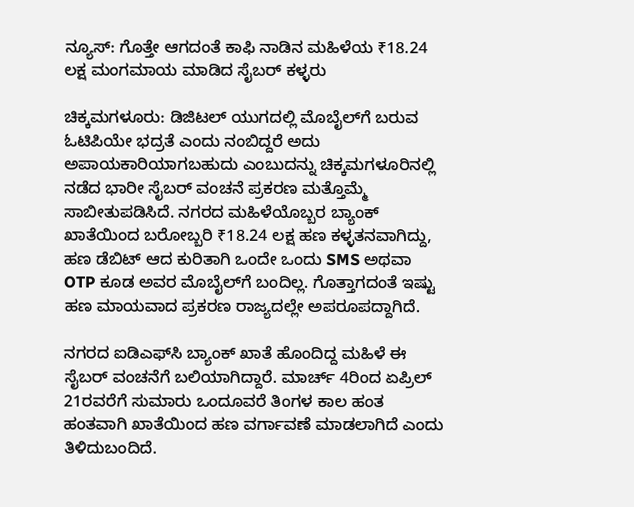ನ್ಯೂಸ್: ಗೊತ್ತೇ ಆಗದಂತೆ ಕಾಫಿ ನಾಡಿನ ಮಹಿಳೆಯ ₹18.24 ಲಕ್ಷ ಮಂಗಮಾಯ ಮಾಡಿದ ಸೈಬರ್ ಕಳ್ಳರು

ಚಿಕ್ಕಮಗಳೂರು: ಡಿಜಿಟಲ್ ಯುಗದಲ್ಲಿ ಮೊಬೈಲ್‌ಗೆ ಬರುವ ಓಟಿಪಿಯೇ ಭದ್ರತೆ ಎಂದು ನಂಬಿದ್ದರೆ ಅದು ಅಪಾಯಕಾರಿಯಾಗಬಹುದು ಎಂಬುದನ್ನು ಚಿಕ್ಕಮಗಳೂರಿನಲ್ಲಿ ನಡೆದ ಭಾರೀ ಸೈಬರ್ ವಂಚನೆ ಪ್ರಕರಣ ಮತ್ತೊಮ್ಮೆ ಸಾಬೀತುಪಡಿಸಿದೆ. ನಗರದ ಮಹಿಳೆಯೊಬ್ಬರ ಬ್ಯಾಂಕ್ ಖಾತೆಯಿಂದ ಬರೋಬ್ಬರಿ ₹18.24 ಲಕ್ಷ ಹಣ ಕಳ್ಳತನವಾಗಿದ್ದು, ಹಣ ಡೆಬಿಟ್ ಆದ ಕುರಿತಾಗಿ ಒಂದೇ ಒಂದು SMS ಅಥವಾ OTP ಕೂಡ ಅವರ ಮೊಬೈಲ್‌ಗೆ ಬಂದಿಲ್ಲ. ಗೊತ್ತಾಗದಂತೆ ಇಷ್ಟು ಹಣ ಮಾಯವಾದ ಪ್ರಕರಣ ರಾಜ್ಯದಲ್ಲೇ ಅಪರೂಪದ್ದಾಗಿದೆ.

ನಗರದ ಐಡಿಎಫ್‌ಸಿ ಬ್ಯಾಂಕ್ ಖಾತೆ ಹೊಂದಿದ್ದ ಮಹಿಳೆ ಈ ಸೈಬರ್ ವಂಚನೆಗೆ ಬಲಿಯಾಗಿದ್ದಾರೆ. ಮಾರ್ಚ್ 4ರಿಂದ ಏಪ್ರಿಲ್ 21ರವರೆಗೆ ಸುಮಾರು ಒಂದೂವರೆ ತಿಂಗಳ ಕಾಲ ಹಂತ ಹಂತವಾಗಿ ಖಾತೆಯಿಂದ ಹಣ ವರ್ಗಾವಣೆ ಮಾಡಲಾಗಿದೆ ಎಂದು ತಿಳಿದುಬಂದಿದೆ.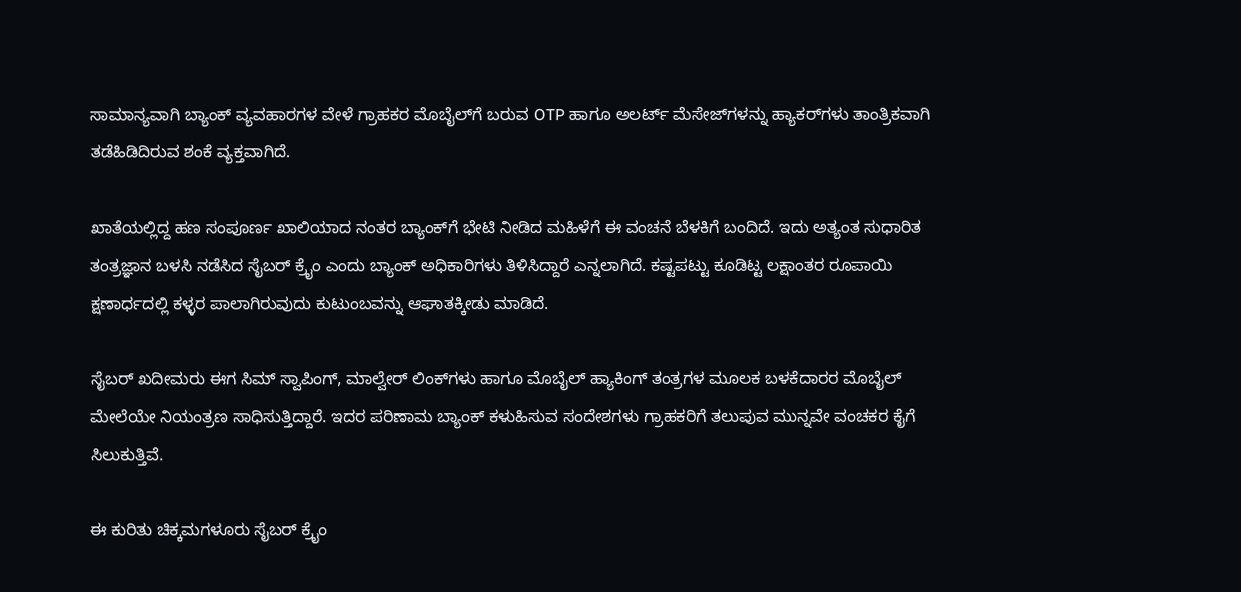ಸಾಮಾನ್ಯವಾಗಿ ಬ್ಯಾಂಕ್ ವ್ಯವಹಾರಗಳ ವೇಳೆ ಗ್ರಾಹಕರ ಮೊಬೈಲ್‌ಗೆ ಬರುವ OTP ಹಾಗೂ ಅಲರ್ಟ್ ಮೆಸೇಜ್‌ಗಳನ್ನು ಹ್ಯಾಕರ್‌ಗಳು ತಾಂತ್ರಿಕವಾಗಿ ತಡೆಹಿಡಿದಿರುವ ಶಂಕೆ ವ್ಯಕ್ತವಾಗಿದೆ.

ಖಾತೆಯಲ್ಲಿದ್ದ ಹಣ ಸಂಪೂರ್ಣ ಖಾಲಿಯಾದ ನಂತರ ಬ್ಯಾಂಕ್‌ಗೆ ಭೇಟಿ ನೀಡಿದ ಮಹಿಳೆಗೆ ಈ ವಂಚನೆ ಬೆಳಕಿಗೆ ಬಂದಿದೆ. ಇದು ಅತ್ಯಂತ ಸುಧಾರಿತ ತಂತ್ರಜ್ಞಾನ ಬಳಸಿ ನಡೆಸಿದ ಸೈಬರ್ ಕ್ರೈಂ ಎಂದು ಬ್ಯಾಂಕ್ ಅಧಿಕಾರಿಗಳು ತಿಳಿಸಿದ್ದಾರೆ ಎನ್ನಲಾಗಿದೆ. ಕಷ್ಟಪಟ್ಟು ಕೂಡಿಟ್ಟ ಲಕ್ಷಾಂತರ ರೂಪಾಯಿ ಕ್ಷಣಾರ್ಧದಲ್ಲಿ ಕಳ್ಳರ ಪಾಲಾಗಿರುವುದು ಕುಟುಂಬವನ್ನು ಆಘಾತಕ್ಕೀಡು ಮಾಡಿದೆ.

ಸೈಬರ್ ಖದೀಮರು ಈಗ ಸಿಮ್ ಸ್ವಾಪಿಂಗ್, ಮಾಲ್ವೇರ್ ಲಿಂಕ್‌ಗಳು ಹಾಗೂ ಮೊಬೈಲ್ ಹ್ಯಾಕಿಂಗ್ ತಂತ್ರಗಳ ಮೂಲಕ ಬಳಕೆದಾರರ ಮೊಬೈಲ್ ಮೇಲೆಯೇ ನಿಯಂತ್ರಣ ಸಾಧಿಸುತ್ತಿದ್ದಾರೆ. ಇದರ ಪರಿಣಾಮ ಬ್ಯಾಂಕ್ ಕಳುಹಿಸುವ ಸಂದೇಶಗಳು ಗ್ರಾಹಕರಿಗೆ ತಲುಪುವ ಮುನ್ನವೇ ವಂಚಕರ ಕೈಗೆ ಸಿಲುಕುತ್ತಿವೆ.

ಈ ಕುರಿತು ಚಿಕ್ಕಮಗಳೂರು ಸೈಬರ್ ಕ್ರೈಂ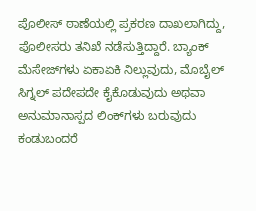ಪೊಲೀಸ್ ಠಾಣೆಯಲ್ಲಿ ಪ್ರಕರಣ ದಾಖಲಾಗಿದ್ದು, ಪೊಲೀಸರು ತನಿಖೆ ನಡೆಸುತ್ತಿದ್ದಾರೆ. ಬ್ಯಾಂಕ್ ಮೆಸೇಜ್‌ಗಳು ಏಕಾಏಕಿ ನಿಲ್ಲುವುದು, ಮೊಬೈಲ್ ಸಿಗ್ನಲ್ ಪದೇಪದೇ ಕೈಕೊಡುವುದು ಅಥವಾ ಅನುಮಾನಾಸ್ಪದ ಲಿಂಕ್‌ಗಳು ಬರುವುದು ಕಂಡುಬಂದರೆ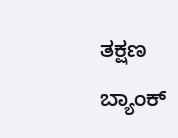ತಕ್ಷಣ ಬ್ಯಾಂಕ್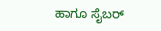ಹಾಗೂ ಸೈಬರ್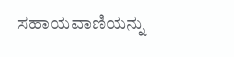ಸಹಾಯವಾಣಿಯನ್ನು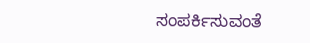ಸಂಪರ್ಕಿಸುವಂತೆ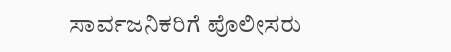ಸಾರ್ವಜನಿಕರಿಗೆ ಪೊಲೀಸರು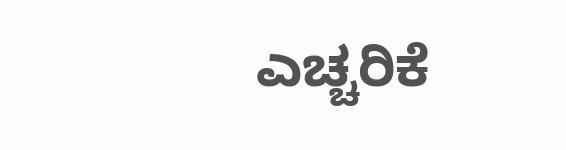ಎಚ್ಚರಿಕೆ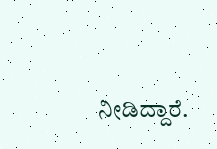ನೀಡಿದ್ದಾರೆ.